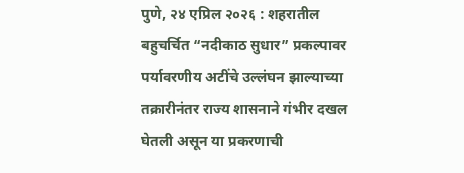पुणे, २४ एप्रिल २०२६ : शहरातील बहुचर्चित “नदीकाठ सुधार” प्रकल्पावर पर्यावरणीय अटींचे उल्लंघन झाल्याच्या तक्रारीनंतर राज्य शासनाने गंभीर दखल घेतली असून या प्रकरणाची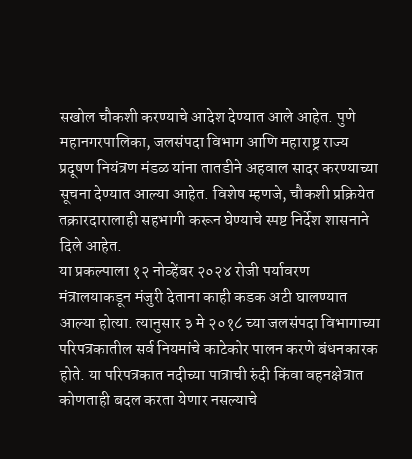सखोल चौकशी करण्याचे आदेश देण्यात आले आहेत. पुणे महानगरपालिका, जलसंपदा विभाग आणि महाराष्ट्र राज्य प्रदूषण नियंत्रण मंडळ यांना तातडीने अहवाल सादर करण्याच्या सूचना देण्यात आल्या आहेत. विशेष म्हणजे, चौकशी प्रक्रियेत तक्रारदारालाही सहभागी करून घेण्याचे स्पष्ट निर्देश शासनाने दिले आहेत.
या प्रकल्पाला १२ नोव्हेंबर २०२४ रोजी पर्यावरण मंत्रालयाकडून मंजुरी देताना काही कडक अटी घालण्यात आल्या होत्या. त्यानुसार ३ मे २०१८ च्या जलसंपदा विभागाच्या परिपत्रकातील सर्व नियमांचे काटेकोर पालन करणे बंधनकारक होते. या परिपत्रकात नदीच्या पात्राची रुंदी किंवा वहनक्षेत्रात कोणताही बदल करता येणार नसल्याचे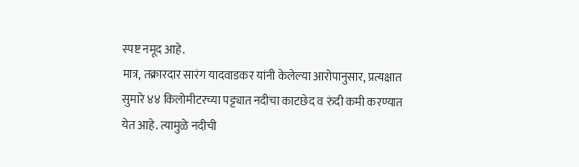स्पष्ट नमूद आहे.
मात्र, तक्रारदार सारंग यादवाडकर यांनी केलेल्या आरोपानुसार, प्रत्यक्षात सुमारे ४४ किलोमीटरच्या पट्ट्यात नदीचा काटछेद व रुंदी कमी करण्यात येत आहे. त्यामुळे नदीची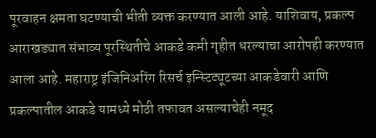पूरवाहन क्षमता घटण्याची भीती व्यक्त करण्यात आली आहे. याशिवाय, प्रकल्प आराखड्यात संभाव्य पूरस्थितीचे आकडे कमी गृहीत धरल्याचा आरोपही करण्यात आला आहे. महाराष्ट्र इंजिनिअरिंग रिसर्च इन्स्टिट्यूटच्या आकडेवारी आणि प्रकल्पातील आकडे यामध्ये मोठी तफावत असल्याचेही नमूद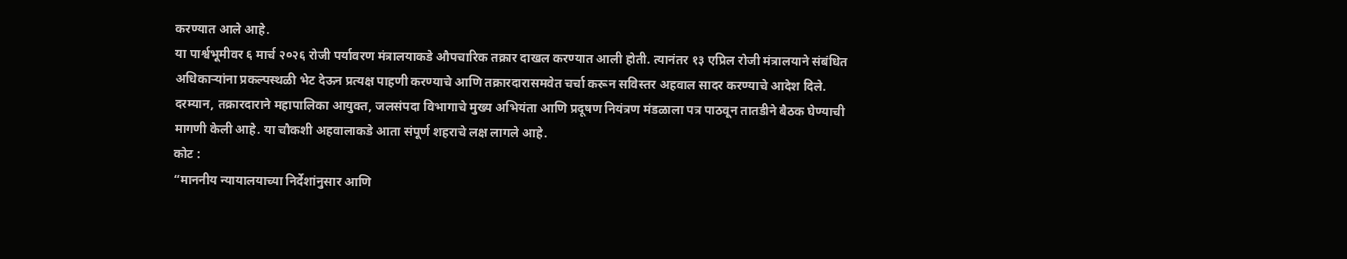करण्यात आले आहे.
या पार्श्वभूमीवर ६ मार्च २०२६ रोजी पर्यावरण मंत्रालयाकडे औपचारिक तक्रार दाखल करण्यात आली होती. त्यानंतर १३ एप्रिल रोजी मंत्रालयाने संबंधित अधिकाऱ्यांना प्रकल्पस्थळी भेट देऊन प्रत्यक्ष पाहणी करण्याचे आणि तक्रारदारासमवेत चर्चा करून सविस्तर अहवाल सादर करण्याचे आदेश दिले. दरम्यान, तक्रारदाराने महापालिका आयुक्त, जलसंपदा विभागाचे मुख्य अभियंता आणि प्रदूषण नियंत्रण मंडळाला पत्र पाठवून तातडीने बैठक घेण्याची मागणी केली आहे. या चौकशी अहवालाकडे आता संपूर्ण शहराचे लक्ष लागले आहे.
कोट :
“माननीय न्यायालयाच्या निर्देशांनुसार आणि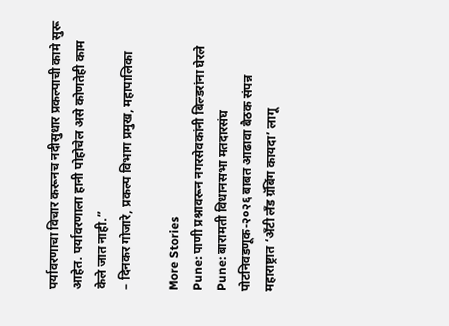पर्यावरणाचा विचार करूनच नदीसुधार प्रकल्पाची कामे सुरू आहेत. पर्यावरणाला हानी पोहोचेल असे कोणतेही काम केले जात नाही.”
– दिनकर गोजारे, प्रकल्प विभाग प्रमुख, महापालिका

More Stories
Pune: पाणी प्रश्नावरून नगरसेवकांनी बिल्डरांना घेरले
Pune: बारामती विधानसभा मतदारसंघ पोटनिवडणूक-२०२६ बाबत आढावा बैठक संपन्न
महाराष्ट्रात ‘अँटी लँड ग्रॅबिंग कायदा’ लागू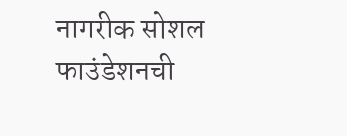नागरीक सोशल फाउंडेशनची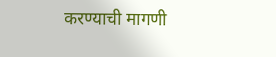करण्याची मागणी